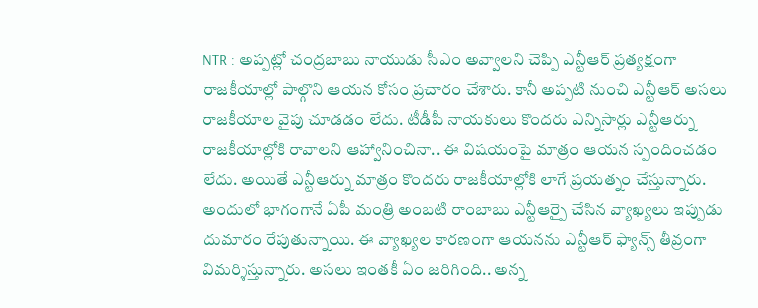NTR : అప్పట్లో చంద్రబాబు నాయుడు సీఎం అవ్వాలని చెప్పి ఎన్టీఆర్ ప్రత్యక్షంగా రాజకీయాల్లో పాల్గొని ఆయన కోసం ప్రచారం చేశారు. కానీ అప్పటి నుంచి ఎన్టీఆర్ అసలు రాజకీయాల వైపు చూడడం లేదు. టీడీపీ నాయకులు కొందరు ఎన్నిసార్లు ఎన్టీఆర్ను రాజకీయాల్లోకి రావాలని ఆహ్వానించినా.. ఈ విషయంపై మాత్రం ఆయన స్పందించడం లేదు. అయితే ఎన్టీఆర్ను మాత్రం కొందరు రాజకీయాల్లోకి లాగే ప్రయత్నం చేస్తున్నారు. అందులో భాగంగానే ఏపీ మంత్రి అంబటి రాంబాబు ఎన్టీఆర్పై చేసిన వ్యాఖ్యలు ఇప్పుడు దుమారం రేపుతున్నాయి. ఈ వ్యాఖ్యల కారణంగా ఆయనను ఎన్టీఆర్ ఫ్యాన్స్ తీవ్రంగా విమర్శిస్తున్నారు. అసలు ఇంతకీ ఏం జరిగింది.. అన్న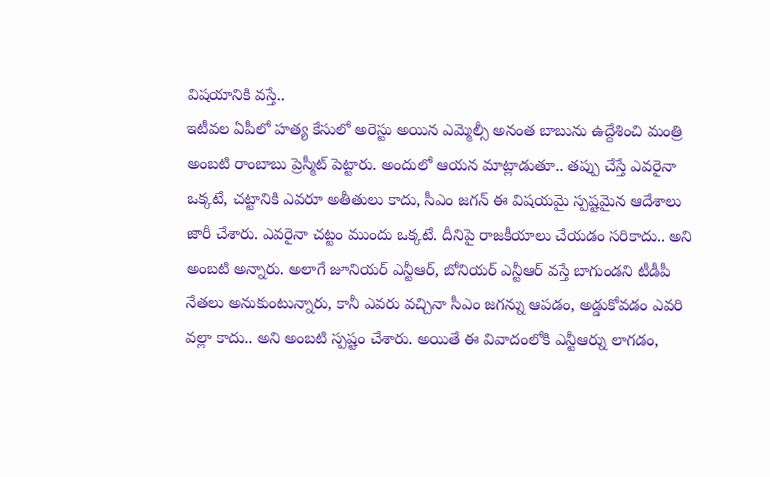విషయానికి వస్తే..
ఇటీవల ఏపీలో హత్య కేసులో అరెస్టు అయిన ఎమ్మెల్సీ అనంత బాబును ఉద్దేశించి మంత్రి అంబటి రాంబాబు ప్రెస్మీట్ పెట్టారు. అందులో ఆయన మాట్లాడుతూ.. తప్పు చేస్తే ఎవరైనా ఒక్కటే, చట్టానికి ఎవరూ అతీతులు కాదు, సీఎం జగన్ ఈ విషయమై స్పష్టమైన ఆదేశాలు జారీ చేశారు. ఎవరైనా చట్టం ముందు ఒక్కటే. దీనిపై రాజకీయాలు చేయడం సరికాదు.. అని అంబటి అన్నారు. అలాగే జూనియర్ ఎన్టీఆర్, బోనియర్ ఎన్టీఆర్ వస్తే బాగుండని టీడీపీ నేతలు అనుకుంటున్నారు, కానీ ఎవరు వచ్చినా సీఎం జగన్ను ఆపడం, అడ్డుకోవడం ఎవరి వల్లా కాదు.. అని అంబటి స్పష్టం చేశారు. అయితే ఈ వివాదంలోకి ఎన్టీఆర్ను లాగడం,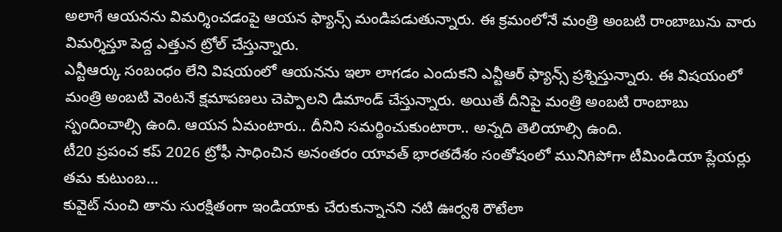అలాగే ఆయనను విమర్శించడంపై ఆయన ఫ్యాన్స్ మండిపడుతున్నారు. ఈ క్రమంలోనే మంత్రి అంబటి రాంబాబును వారు విమర్శిస్తూ పెద్ద ఎత్తున ట్రోల్ చేస్తున్నారు.
ఎన్టీఆర్కు సంబంధం లేని విషయంలో ఆయనను ఇలా లాగడం ఎందుకని ఎన్టీఆర్ ఫ్యాన్స్ ప్రశ్నిస్తున్నారు. ఈ విషయంలో మంత్రి అంబటి వెంటనే క్షమాపణలు చెప్పాలని డిమాండ్ చేస్తున్నారు. అయితే దీనిపై మంత్రి అంబటి రాంబాబు స్పందించాల్సి ఉంది. ఆయన ఏమంటారు.. దీనిని సమర్థించుకుంటారా.. అన్నది తెలియాల్సి ఉంది.
టీ20 ప్రపంచ కప్ 2026 ట్రోఫీ సాధించిన అనంతరం యావత్ భారతదేశం సంతోషంలో మునిగిపోగా టీమిండియా ప్లేయర్లు తమ కుటుంబ…
కువైట్ నుంచి తాను సురక్షితంగా ఇండియాకు చేరుకున్నానని నటి ఊర్వశి రౌటేలా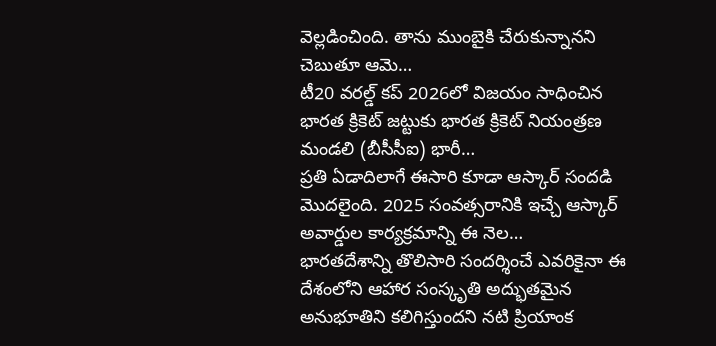వెల్లడించింది. తాను ముంబైకి చేరుకున్నానని చెబుతూ ఆమె…
టీ20 వరల్డ్ కప్ 2026లో విజయం సాధించిన భారత క్రికెట్ జట్టుకు భారత క్రికెట్ నియంత్రణ మండలి (బీసీసీఐ) భారీ…
ప్రతి ఏడాదిలాగే ఈసారి కూడా ఆస్కార్ సందడి మొదలైంది. 2025 సంవత్సరానికి ఇచ్చే ఆస్కార్ అవార్డుల కార్యక్రమాన్ని ఈ నెల…
భారతదేశాన్ని తొలిసారి సందర్శించే ఎవరికైనా ఈ దేశంలోని ఆహార సంస్కృతి అద్భుతమైన అనుభూతిని కలిగిస్తుందని నటి ప్రియాంక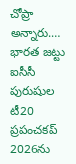చోప్రా అన్నారు.…
భారత జట్టు ఐసీసీ పురుషుల టీ20 ప్రపంచకప్ 2026ను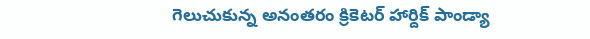గెలుచుకున్న అనంతరం క్రికెటర్ హార్దిక్ పాండ్యా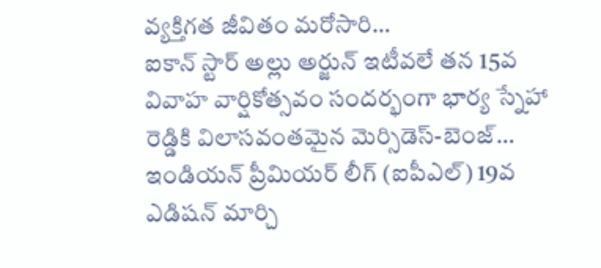వ్యక్తిగత జీవితం మరోసారి…
ఐకాన్ స్టార్ అల్లు అర్జున్ ఇటీవలే తన 15వ వివాహ వార్షికోత్సవం సందర్భంగా భార్య స్నేహా రెడ్డికి విలాసవంతమైన మెర్సిడెస్-బెంజ్…
ఇండియన్ ప్రీమియర్ లీగ్ (ఐపీఎల్) 19వ ఎడిషన్ మార్చి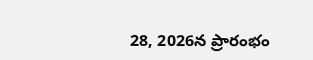28, 2026న ప్రారంభం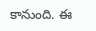కానుంది. ఈ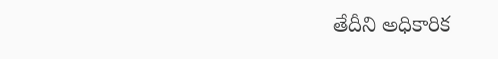తేదీని అధికారిక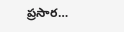ప్రసార…